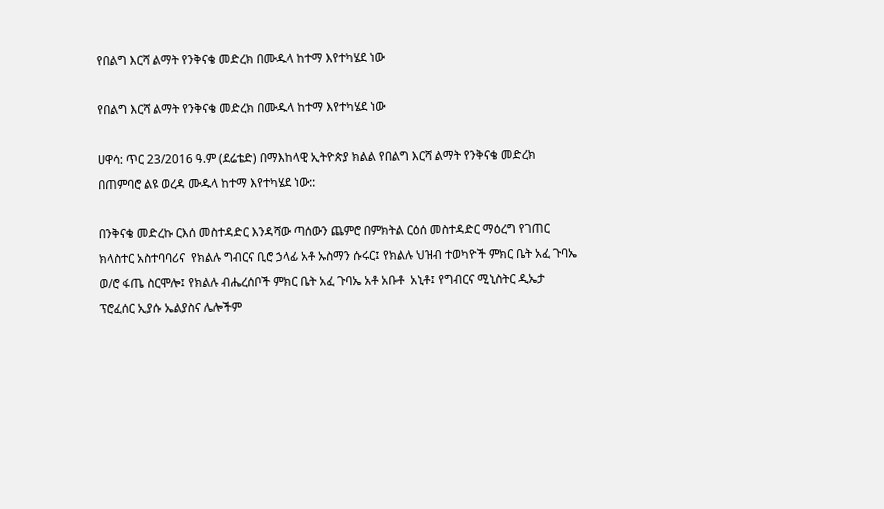የበልግ እርሻ ልማት የንቅናቄ መድረክ በሙዱላ ከተማ እየተካሄደ ነው

የበልግ እርሻ ልማት የንቅናቄ መድረክ በሙዱላ ከተማ እየተካሄደ ነው

ሀዋሳ: ጥር 23/2016 ዓ.ም (ደሬቴድ) በማእከላዊ ኢትዮጵያ ክልል የበልግ እርሻ ልማት የንቅናቄ መድረክ በጠምባሮ ልዩ ወረዳ ሙዱላ ከተማ እየተካሄደ ነው::

በንቅናቄ መድረኩ ርእሰ መስተዳድር እንዳሻው ጣሰውን ጨምሮ በምክትል ርዕሰ መስተዳድር ማዕረግ የገጠር ክላስተር አስተባባሪና  የክልሉ ግብርና ቢሮ ኃላፊ አቶ ኡስማን ሱሩር፤ የክልሉ ህዝብ ተወካዮች ምክር ቤት አፈ ጉባኤ ወ/ሮ ፋጤ ስርሞሎ፤ የክልሉ ብሔረሰቦች ምክር ቤት አፈ ጉባኤ አቶ አቡቶ  አኒቶ፤ የግብርና ሚኒስትር ዲኤታ ፕሮፈሰር ኢያሱ ኤልያስና ሌሎችም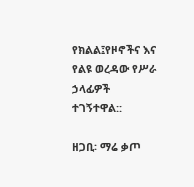የክልል፤የዞኖችና እና የልዩ ወረዳው የሥራ ኃላፊዎች ተገኝተዋል::

ዘጋቢ፡ ማሬ ቃጦ